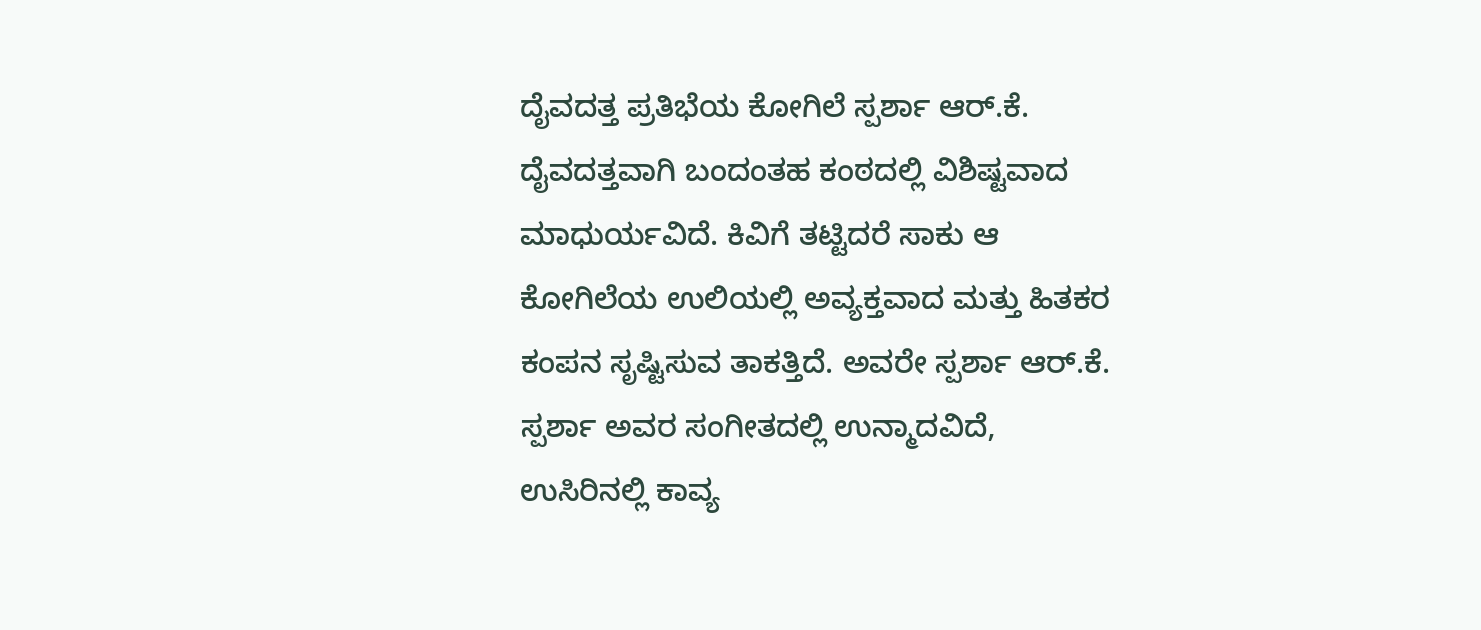ದೈವದತ್ತ ಪ್ರತಿಭೆಯ ಕೋಗಿಲೆ ಸ್ಪರ್ಶಾ ಆರ್.ಕೆ.
ದೈವದತ್ತವಾಗಿ ಬಂದಂತಹ ಕಂಠದಲ್ಲಿ ವಿಶಿಷ್ಟವಾದ ಮಾಧುರ್ಯವಿದೆ. ಕಿವಿಗೆ ತಟ್ಟಿದರೆ ಸಾಕು ಆ ಕೋಗಿಲೆಯ ಉಲಿಯಲ್ಲಿ ಅವ್ಯಕ್ತವಾದ ಮತ್ತು ಹಿತಕರ ಕಂಪನ ಸೃಷ್ಟಿಸುವ ತಾಕತ್ತಿದೆ. ಅವರೇ ಸ್ಪರ್ಶಾ ಆರ್.ಕೆ. ಸ್ಪರ್ಶಾ ಅವರ ಸಂಗೀತದಲ್ಲಿ ಉನ್ಮಾದವಿದೆ, ಉಸಿರಿನಲ್ಲಿ ಕಾವ್ಯ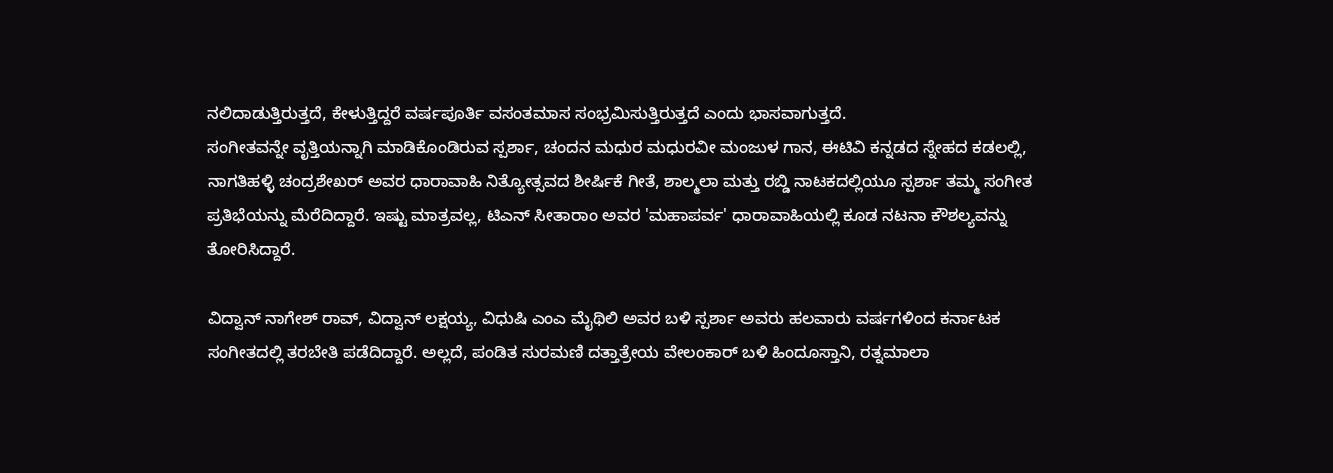ನಲಿದಾಡುತ್ತಿರುತ್ತದೆ, ಕೇಳುತ್ತಿದ್ದರೆ ವರ್ಷಪೂರ್ತಿ ವಸಂತಮಾಸ ಸಂಭ್ರಮಿಸುತ್ತಿರುತ್ತದೆ ಎಂದು ಭಾಸವಾಗುತ್ತದೆ.
ಸಂಗೀತವನ್ನೇ ವೃತ್ತಿಯನ್ನಾಗಿ ಮಾಡಿಕೊಂಡಿರುವ ಸ್ಪರ್ಶಾ, ಚಂದನ ಮಧುರ ಮಧುರವೀ ಮಂಜುಳ ಗಾನ, ಈಟಿವಿ ಕನ್ನಡದ ಸ್ನೇಹದ ಕಡಲಲ್ಲಿ, ನಾಗತಿಹಳ್ಳಿ ಚಂದ್ರಶೇಖರ್ ಅವರ ಧಾರಾವಾಹಿ ನಿತ್ಯೋತ್ಸವದ ಶೀರ್ಷಿಕೆ ಗೀತೆ, ಶಾಲ್ಮಲಾ ಮತ್ತು ರಬ್ಡಿ ನಾಟಕದಲ್ಲಿಯೂ ಸ್ಪರ್ಶಾ ತಮ್ಮ ಸಂಗೀತ ಪ್ರತಿಭೆಯನ್ನು ಮೆರೆದಿದ್ದಾರೆ. ಇಷ್ಟು ಮಾತ್ರವಲ್ಲ, ಟಿಎನ್ ಸೀತಾರಾಂ ಅವರ 'ಮಹಾಪರ್ವ' ಧಾರಾವಾಹಿಯಲ್ಲಿ ಕೂಡ ನಟನಾ ಕೌಶಲ್ಯವನ್ನು ತೋರಿಸಿದ್ದಾರೆ.

ವಿದ್ವಾನ್ ನಾಗೇಶ್ ರಾವ್, ವಿದ್ವಾನ್ ಲಕ್ಷಯ್ಯ, ವಿಧುಷಿ ಎಂಎ ಮೈಥಿಲಿ ಅವರ ಬಳಿ ಸ್ಪರ್ಶಾ ಅವರು ಹಲವಾರು ವರ್ಷಗಳಿಂದ ಕರ್ನಾಟಕ ಸಂಗೀತದಲ್ಲಿ ತರಬೇತಿ ಪಡೆದಿದ್ದಾರೆ. ಅಲ್ಲದೆ, ಪಂಡಿತ ಸುರಮಣಿ ದತ್ತಾತ್ರೇಯ ವೇಲಂಕಾರ್ ಬಳಿ ಹಿಂದೂಸ್ತಾನಿ, ರತ್ನಮಾಲಾ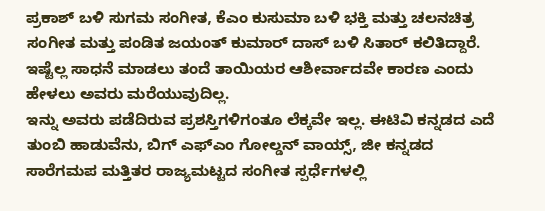ಪ್ರಕಾಶ್ ಬಳಿ ಸುಗಮ ಸಂಗೀತ, ಕೆಎಂ ಕುಸುಮಾ ಬಳಿ ಭಕ್ತಿ ಮತ್ತು ಚಲನಚಿತ್ರ ಸಂಗೀತ ಮತ್ತು ಪಂಡಿತ ಜಯಂತ್ ಕುಮಾರ್ ದಾಸ್ ಬಳಿ ಸಿತಾರ್ ಕಲಿತಿದ್ದಾರೆ. ಇಷ್ಟೆಲ್ಲ ಸಾಧನೆ ಮಾಡಲು ತಂದೆ ತಾಯಿಯರ ಆಶೀರ್ವಾದವೇ ಕಾರಣ ಎಂದು ಹೇಳಲು ಅವರು ಮರೆಯುವುದಿಲ್ಲ.
ಇನ್ನು ಅವರು ಪಡೆದಿರುವ ಪ್ರಶಸ್ತಿಗಳಿಗಂತೂ ಲೆಕ್ಕವೇ ಇಲ್ಲ. ಈಟಿವಿ ಕನ್ನಡದ ಎದೆ ತುಂಬಿ ಹಾಡುವೆನು, ಬಿಗ್ ಎಫ್ಎಂ ಗೋಲ್ಡನ್ ವಾಯ್ಸ್, ಜೀ ಕನ್ನಡದ ಸಾರೆಗಮಪ ಮತ್ತಿತರ ರಾಜ್ಯಮಟ್ಟದ ಸಂಗೀತ ಸ್ಪರ್ಧೆಗಳಲ್ಲಿ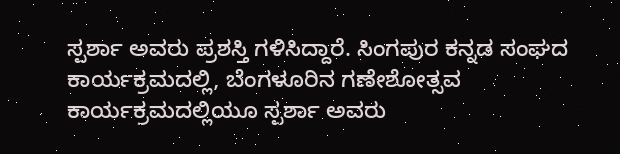ಸ್ಪರ್ಶಾ ಅವರು ಪ್ರಶಸ್ತಿ ಗಳಿಸಿದ್ದಾರೆ. ಸಿಂಗಪುರ ಕನ್ನಡ ಸಂಘದ ಕಾರ್ಯಕ್ರಮದಲ್ಲಿ, ಬೆಂಗಳೂರಿನ ಗಣೇಶೋತ್ಸವ ಕಾರ್ಯಕ್ರಮದಲ್ಲಿಯೂ ಸ್ಪರ್ಶಾ ಅವರು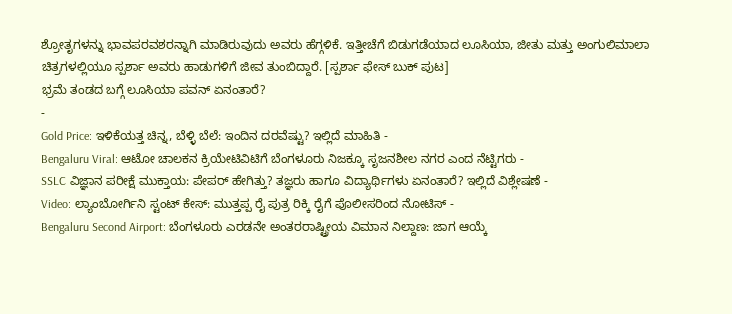ಶ್ರೋತೃಗಳನ್ನು ಭಾವಪರವಶರನ್ನಾಗಿ ಮಾಡಿರುವುದು ಅವರು ಹೆಗ್ಗಳಿಕೆ. ಇತ್ತೀಚೆಗೆ ಬಿಡುಗಡೆಯಾದ ಲೂಸಿಯಾ, ಜೀತು ಮತ್ತು ಅಂಗುಲಿಮಾಲಾ ಚಿತ್ರಗಳಲ್ಲಿಯೂ ಸ್ಪರ್ಶಾ ಅವರು ಹಾಡುಗಳಿಗೆ ಜೀವ ತುಂಬಿದ್ದಾರೆ. [ಸ್ಪರ್ಶಾ ಫೇಸ್ ಬುಕ್ ಪುಟ]
ಭ್ರಮೆ ತಂಡದ ಬಗ್ಗೆ ಲೂಸಿಯಾ ಪವನ್ ಏನಂತಾರೆ?
-
Gold Price: ಇಳಿಕೆಯತ್ತ ಚಿನ್ನ, ಬೆಳ್ಳಿ ಬೆಲೆ: ಇಂದಿನ ದರವೆಷ್ಟು? ಇಲ್ಲಿದೆ ಮಾಹಿತಿ -
Bengaluru Viral: ಆಟೋ ಚಾಲಕನ ಕ್ರಿಯೇಟಿವಿಟಿಗೆ ಬೆಂಗಳೂರು ನಿಜಕ್ಕೂ ಸೃಜನಶೀಲ ನಗರ ಎಂದ ನೆಟ್ಟಿಗರು -
SSLC ವಿಜ್ಞಾನ ಪರೀಕ್ಷೆ ಮುಕ್ತಾಯ: ಪೇಪರ್ ಹೇಗಿತ್ತು? ತಜ್ಞರು ಹಾಗೂ ವಿದ್ಯಾರ್ಥಿಗಳು ಏನಂತಾರೆ? ಇಲ್ಲಿದೆ ವಿಶ್ಲೇಷಣೆ -
Video: ಲ್ಯಾಂಬೋರ್ಗಿನಿ ಸ್ಟಂಟ್ ಕೇಸ್: ಮುತ್ತಪ್ಪ ರೈ ಪುತ್ರ ರಿಕ್ಕಿ ರೈಗೆ ಪೊಲೀಸರಿಂದ ನೋಟಿಸ್ -
Bengaluru Second Airport: ಬೆಂಗಳೂರು ಎರಡನೇ ಅಂತರರಾಷ್ಟ್ರೀಯ ವಿಮಾನ ನಿಲ್ದಾಣ: ಜಾಗ ಆಯ್ಕೆ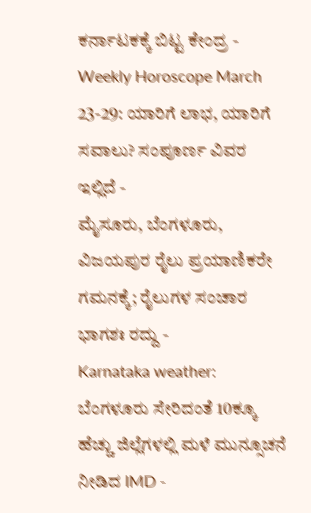ಕರ್ನಾಟಕಕ್ಕೆ ಬಿಟ್ಟ ಕೇಂದ್ರ -
Weekly Horoscope March 23-29: ಯಾರಿಗೆ ಲಾಭ, ಯಾರಿಗೆ ಸವಾಲು? ಸಂಪೂರ್ಣ ವಿವರ ಇಲ್ಲಿದೆ -
ಮೈಸೂರು, ಬೆಂಗಳೂರು, ವಿಜಯಪುರ ರೈಲು ಪ್ರಯಾಣಿಕರೇ ಗಮನಕ್ಕೆ; ರೈಲುಗಳ ಸಂಚಾರ ಭಾಗಶಃ ರದ್ದು -
Karnataka weather: ಬೆಂಗಳೂರು ಸೇರಿದಂತೆ 10ಕ್ಕೂ ಹೆಚ್ಚು ಜಿಲ್ಲೆಗಳಲ್ಲಿ ಮಳೆ ಮುನ್ಸೂಚನೆ ನೀಡಿದ IMD -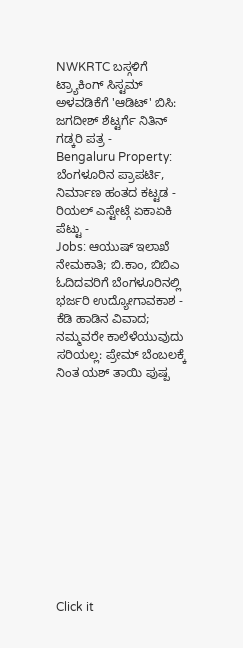NWKRTC ಬಸ್ಗಳಿಗೆ ಟ್ರ್ಯಾಕಿಂಗ್ ಸಿಸ್ಟಮ್ ಅಳವಡಿಕೆಗೆ 'ಆಡಿಟ್' ಬಿಸಿ: ಜಗದೀಶ್ ಶೆಟ್ಟರ್ಗೆ ನಿತಿನ್ ಗಡ್ಕರಿ ಪತ್ರ -
Bengaluru Property: ಬೆಂಗಳೂರಿನ ಪ್ರಾಪರ್ಟಿ, ನಿರ್ಮಾಣ ಹಂತದ ಕಟ್ಟಡ - ರಿಯಲ್ ಎಸ್ಟೇಟ್ಗೆ ಏಕಾಏಕಿ ಪೆಟ್ಟು -
Jobs: ಆಯುಷ್ ಇಲಾಖೆ ನೇಮಕಾತಿ; ಬಿ.ಕಾಂ, ಬಿಬಿಎ ಓದಿದವರಿಗೆ ಬೆಂಗಳೂರಿನಲ್ಲಿ ಭರ್ಜರಿ ಉದ್ಯೋಗಾವಕಾಶ -
ಕೆಡಿ ಹಾಡಿನ ವಿವಾದ; ನಮ್ಮವರೇ ಕಾಲೆಳೆಯುವುದು ಸರಿಯಲ್ಲ: ಪ್ರೇಮ್ ಬೆಂಬಲಕ್ಕೆ ನಿಂತ ಯಶ್ ತಾಯಿ ಪುಷ್ಪ












Click it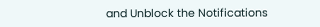and Unblock the Notifications